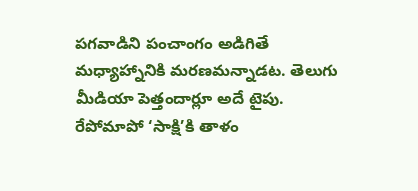పగవాడిని పంచాంగం అడిగితే మధ్యాహ్నానికి మరణమన్నాడట. తెలుగు మీడియా పెత్తందార్లూ అదే టైపు. రేపోమాపో ‘సాక్షి’కి తాళం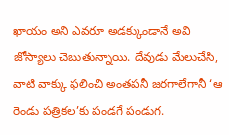ఖాయం అని ఎవరూ అడక్కుండానే అవి జోస్యాలు చెబుతున్నాయి. దేవుడు మేలుచేసి, వాటి వాక్కు ఫలించి అంతపనీ జరగాలేగానీ ‘ఆ రెండు పత్రికల’కు పండగే పండుగ.